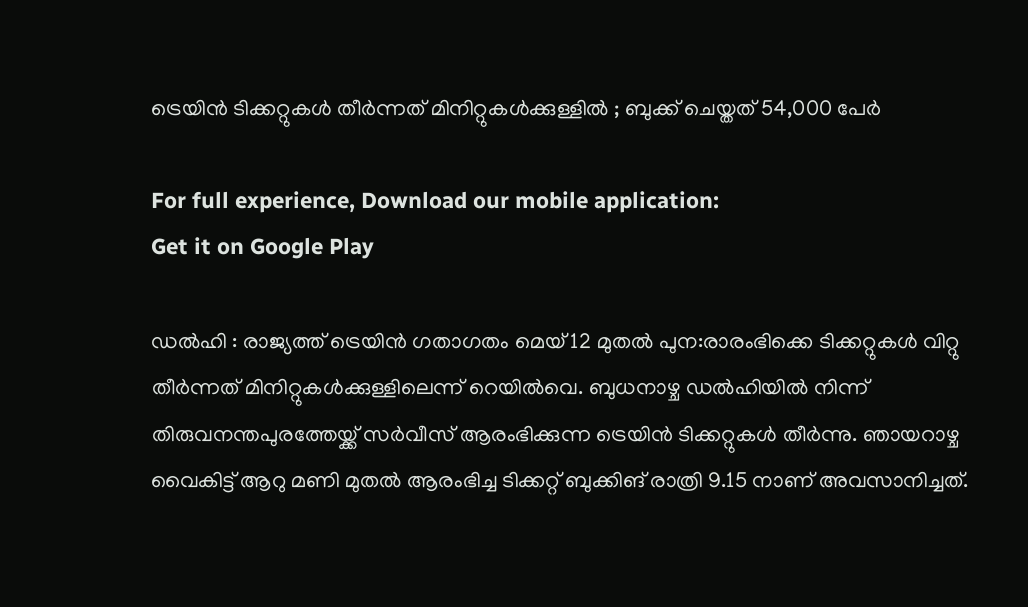ട്രെയിന്‍ ടിക്കറ്റുകള്‍ തീര്‍ന്നത് മിനിറ്റുകള്‍ക്കുള്ളില്‍ ; ബുക്ക് ചെയ്തത് 54,000 പേര്‍

For full experience, Download our mobile application:
Get it on Google Play

ഡൽഹി : രാജ്യത്ത് ട്രെയിൻ ഗതാഗതം മെയ് 12 മുതല്‍ പുന:രാരംഭിക്കെ ടിക്കറ്റുകള്‍ വിറ്റു തീര്‍ന്നത് മിനിറ്റുകള്‍ക്കുള്ളിലെന്ന് റെയില്‍വെ. ബുധനാഴ്ച ഡല്‍ഹിയില്‍ നിന്ന് തിരുവനന്തപുരത്തേയ്ക്ക് സര്‍വീസ് ആരംഭിക്കുന്ന ട്രെയിന്‍ ടിക്കറ്റുകള്‍ തീര്‍ന്നു. ഞായറാഴ്ച വൈകിട്ട് ആറു മണി മുതല്‍ ആരംഭിച്ച ടിക്കറ്റ് ബുക്കിങ് രാത്രി 9.15 നാണ് അവസാനിച്ചത്.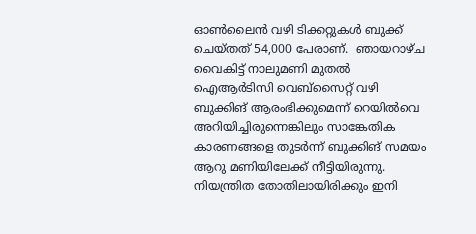ഓണ്‍ലൈന്‍ വഴി ടിക്കറ്റുകള്‍ ബുക്ക് ചെയ്തത് 54,000 പേരാണ്.  ഞായറാഴ്ച വൈകിട്ട് നാലുമണി മുതല്‍ ഐആര്‍ടിസി വെബ്‌സൈറ്റ് വഴി ബുക്കിങ് ആരംഭിക്കുമെന്ന് റെയില്‍വെ അറിയിച്ചിരുന്നെങ്കിലും സാങ്കേതിക കാരണങ്ങളെ തുടര്‍ന്ന് ബുക്കിങ് സമയം ആറു മണിയിലേക്ക് നീട്ടിയിരുന്നു. നിയന്ത്രിത തോതിലായിരിക്കും ഇനി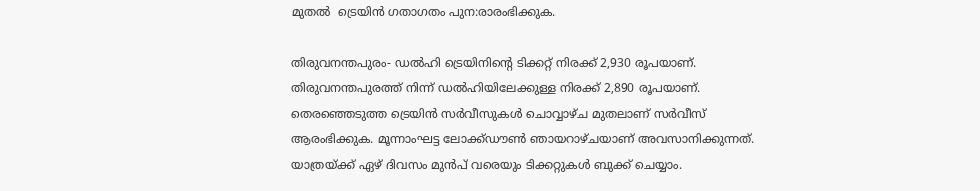മുതല്‍  ട്രെയിൻ ഗതാഗതം പുന:രാരംഭിക്കുക.

തിരുവനന്തപുരം- ഡല്‍ഹി ട്രെയിനിന്റെ ടിക്കറ്റ് നിരക്ക് 2,930 രൂപയാണ്. തിരുവനന്തപുരത്ത് നിന്ന് ഡല്‍ഹിയിലേക്കുള്ള നിരക്ക് 2,890 രൂപയാണ്. തെരഞ്ഞെടുത്ത ട്രെയിൻ സര്‍വീസുകള്‍ ചൊവ്വാഴ്ച മുതലാണ് സര്‍വീസ് ആരംഭിക്കുക. മൂന്നാംഘട്ട ലോക്ക്ഡൗണ്‍ ഞായറാഴ്ചയാണ് അവസാനിക്കുന്നത്. യാത്രയ്ക്ക് ഏഴ് ദിവസം മുന്‍പ് വരെയും ടിക്കറ്റുകള്‍ ബുക്ക് ചെയ്യാം.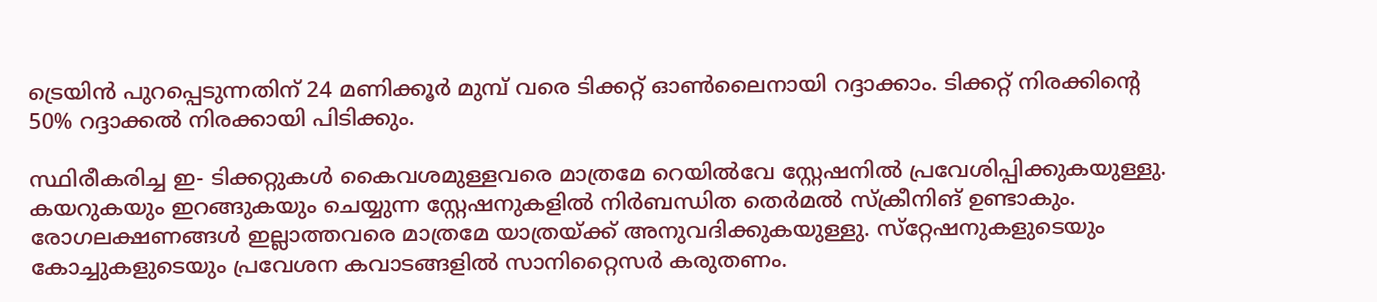ട്രെയിന്‍ പുറപ്പെടുന്നതിന് 24 മണിക്കൂര്‍ മുമ്പ് വരെ ടിക്കറ്റ് ഓണ്‍ലൈനായി റദ്ദാക്കാം. ടിക്കറ്റ് നിരക്കിന്റെ 50% റദ്ദാക്കല്‍ നിരക്കായി പിടിക്കും.

സ്ഥിരീകരിച്ച ഇ- ടിക്കറ്റുകള്‍ കൈവശമുള്ളവരെ മാത്രമേ റെയില്‍വേ സ്റ്റേഷനില്‍ പ്രവേശിപ്പിക്കുകയുള്ളു. കയറുകയും ഇറങ്ങുകയും ചെയ്യുന്ന സ്റ്റേഷനുകളില്‍ നിര്‍ബന്ധിത തെര്‍മല്‍ സ്‌ക്രീനിങ് ഉണ്ടാകും. രോഗലക്ഷണങ്ങള്‍ ഇല്ലാത്തവരെ മാത്രമേ യാത്രയ്ക്ക് അനുവദിക്കുകയുള്ളു. സ്‌റ്റേഷനുകളുടെയും കോച്ചുകളുടെയും പ്രവേശന കവാടങ്ങളില്‍ സാനിറ്റൈസര്‍ കരുതണം.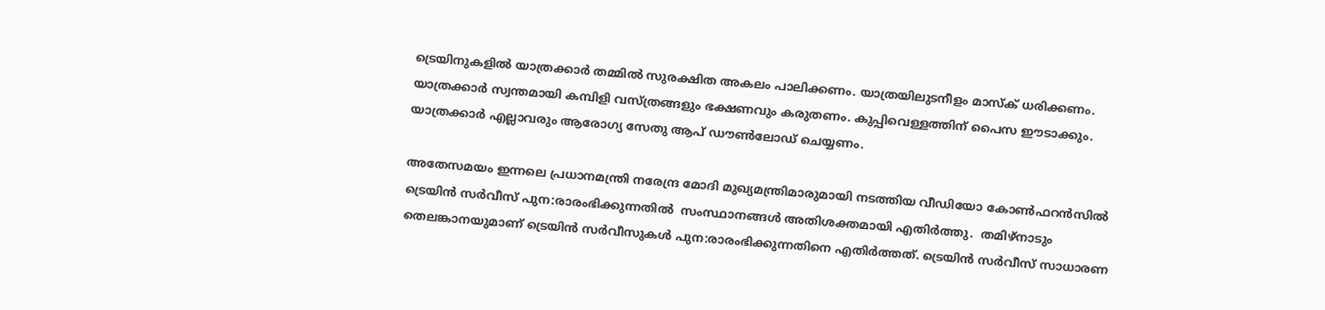ട്രെയിനുകളില്‍ യാത്രക്കാര്‍ തമ്മില്‍ സുരക്ഷിത അകലം പാലിക്കണം. യാത്രയിലുടനീളം മാസ്‌ക് ധരിക്കണം. യാത്രക്കാര്‍ സ്വന്തമായി കമ്പിളി വസ്ത്രങ്ങളും ഭക്ഷണവും കരുതണം. കുപ്പിവെള്ളത്തിന് പൈസ ഈടാക്കും. യാത്രക്കാര്‍ എല്ലാവരും ആരോഗ്യ സേതു ആപ് ഡൗണ്‍ലോഡ് ചെയ്യണം.

അതേസമയം ഇന്നലെ പ്രധാനമന്ത്രി നരേന്ദ്ര മോദി മുഖ്യമന്ത്രിമാരുമായി നടത്തിയ വീഡിയോ കോണ്‍ഫറന്‍സില്‍ ട്രെയിന്‍ സര്‍വീസ് പുന:രാരംഭിക്കുന്നതില്‍  സംസ്ഥാനങ്ങള്‍ അതിശക്തമായി എതിര്‍ത്തു.  തമിഴ്‌നാടും തെലങ്കാനയുമാണ് ട്രെയിന്‍ സര്‍വീസുകള്‍ പുന:രാരംഭിക്കുന്നതിനെ എതിര്‍ത്തത്. ട്രെയിന്‍ സര്‍വീസ് സാധാരണ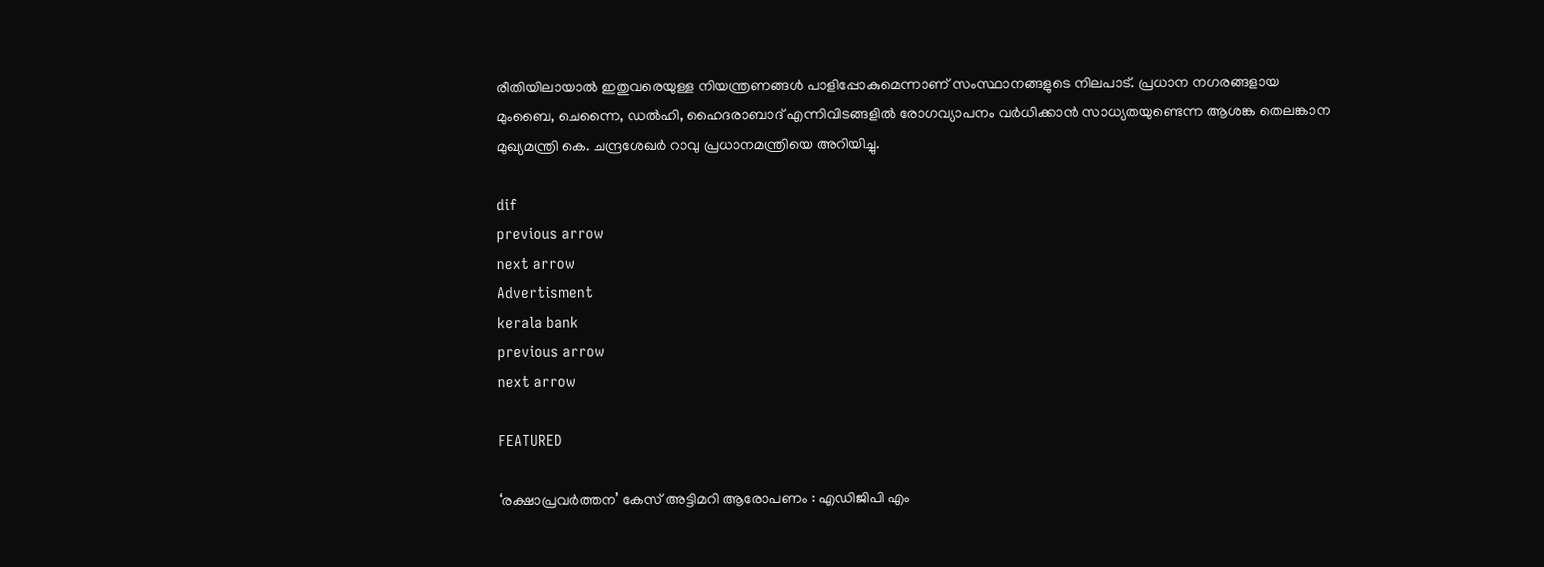രീതിയിലായാല്‍ ഇതുവരെയുള്ള നിയന്ത്രണങ്ങള്‍ പാളിപ്പോകുമെന്നാണ് സംസ്ഥാനങ്ങളുടെ നിലപാട്. പ്രധാന നഗരങ്ങളായ മുംബൈ, ചെന്നൈ, ഡല്‍ഹി, ഹൈദരാബാദ് എന്നിവിടങ്ങളില്‍ രോഗവ്യാപനം വര്‍ധിക്കാന്‍ സാധ്യതയുണ്ടെന്ന ആശങ്ക തെലങ്കാന മുഖ്യമന്ത്രി കെ. ചന്ദ്രശേഖര്‍ റാവു പ്രധാനമന്ത്രിയെ അറിയിച്ചു.

dif
previous arrow
next arrow
Advertisment
kerala bank
previous arrow
next arrow

FEATURED

‘രക്ഷാപ്രവർത്തന’ കേസ് അട്ടിമറി ആരോപണം : എഡിജിപി എം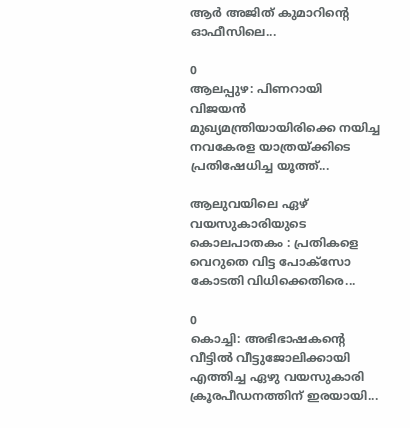ആർ അജിത് കുമാറിൻ്റെ ഓഫീസിലെ...

0
ആലപ്പുഴ: പിണറായി വിജയൻ മുഖ്യമന്ത്രിയായിരിക്കെ നയിച്ച നവകേരള യാത്രയ്ക്കിടെ പ്രതിഷേധിച്ച യൂത്ത്...

ആലുവയിലെ ഏഴ് വയസുകാരിയുടെ കൊലപാതകം : പ്രതികളെ വെറുതെ വിട്ട പോക്സോ കോടതി വിധിക്കെതിരെ...

0
കൊച്ചി: അഭിഭാഷകന്‍റെ വീട്ടില്‍ വീട്ടുജോലിക്കായി എത്തിച്ച ഏഴു വയസുകാരി ക്രൂരപീഡനത്തിന് ഇരയായി...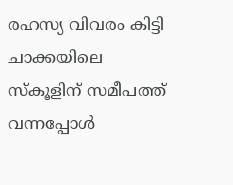രഹസ്യ വിവരം കിട്ടി ചാക്കയിലെ സ്കൂളിന് സമീപത്ത് വന്നപ്പോൾ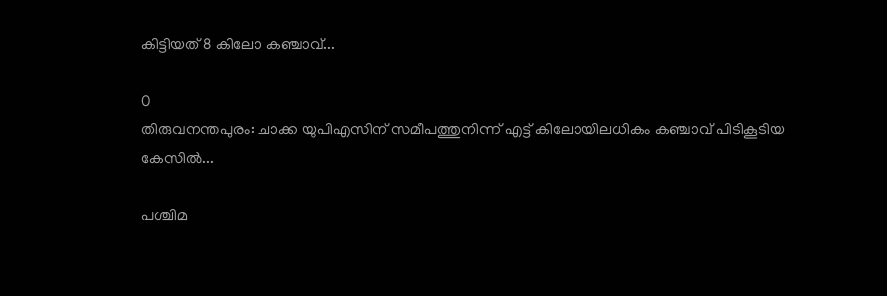കിട്ടിയത് 8 കിലോ കഞ്ചാവ്...

0
തിരുവനന്തപുരം: ചാക്ക യുപിഎസിന് സമീപത്തുനിന്ന് എട്ട് കിലോയിലധികം കഞ്ചാവ് പിടികൂടിയ കേസിൽ...

പശ്ചിമ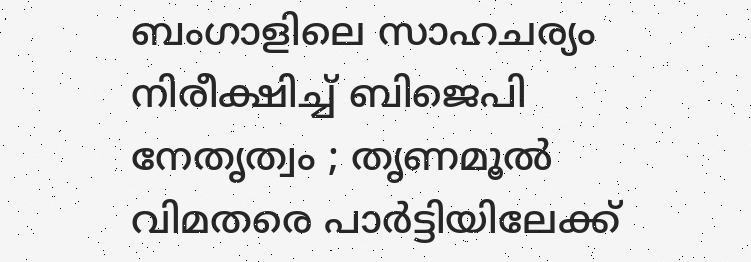ബംഗാളിലെ സാഹചര്യം നിരീക്ഷിച്ച് ബിജെപി നേതൃത്വം ; തൃണമൂൽ വിമതരെ പാർട്ടിയിലേക്ക്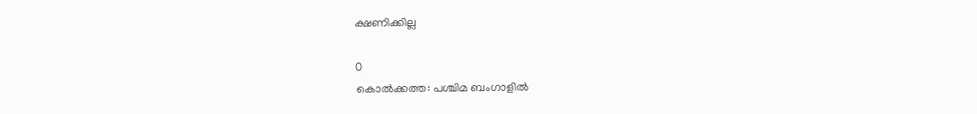ക്ഷണിക്കില്ല

0
കൊൽക്കത്ത: പശ്ചിമ ബംഗാളിൽ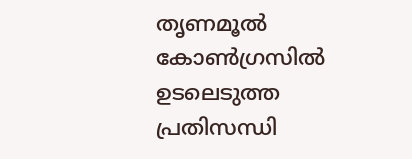തൃണമൂൽ കോൺഗ്രസിൽ ഉടലെടുത്ത പ്രതിസന്ധി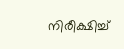നിരീക്ഷിച്ച്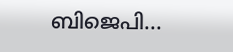ബിജെപി...